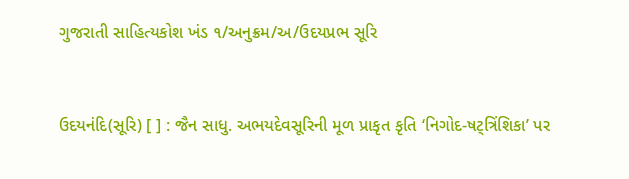ગુજરાતી સાહિત્યકોશ ખંડ ૧/અનુક્રમ/અ/ઉદયપ્રભ સૂરિ


ઉદયનંદિ(સૂરિ) [ ] : જૈન સાધુ. અભયદેવસૂરિની મૂળ પ્રાકૃત કૃતિ ‘નિગોદ-ષટ્ત્રિંશિકા’ પર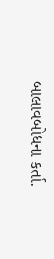બાલાવબોધના કર્તા.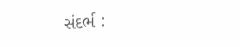સંદર્ભ :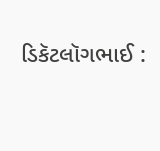ડિકૅટલૉગભાઈ :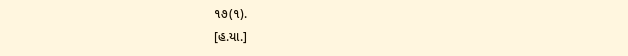૧૭(૧).
[હ.યા.]